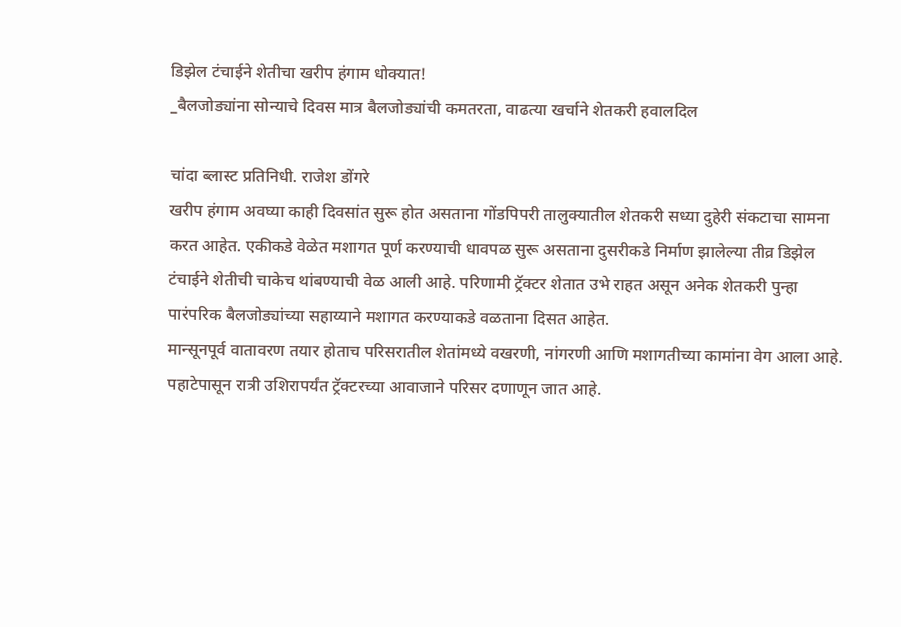डिझेल टंचाईने शेतीचा खरीप हंगाम धोक्यात!
_बैलजोड्यांना सोन्याचे दिवस मात्र बैलजोड्यांची कमतरता, वाढत्या खर्चाने शेतकरी हवालदिल

चांदा ब्लास्ट प्रतिनिधी. राजेश डोंगरे
खरीप हंगाम अवघ्या काही दिवसांत सुरू होत असताना गोंडपिपरी तालुक्यातील शेतकरी सध्या दुहेरी संकटाचा सामना करत आहेत. एकीकडे वेळेत मशागत पूर्ण करण्याची धावपळ सुरू असताना दुसरीकडे निर्माण झालेल्या तीव्र डिझेल टंचाईने शेतीची चाकेच थांबण्याची वेळ आली आहे. परिणामी ट्रॅक्टर शेतात उभे राहत असून अनेक शेतकरी पुन्हा पारंपरिक बैलजोड्यांच्या सहाय्याने मशागत करण्याकडे वळताना दिसत आहेत.
मान्सूनपूर्व वातावरण तयार होताच परिसरातील शेतांमध्ये वखरणी, नांगरणी आणि मशागतीच्या कामांना वेग आला आहे. पहाटेपासून रात्री उशिरापर्यंत ट्रॅक्टरच्या आवाजाने परिसर दणाणून जात आहे.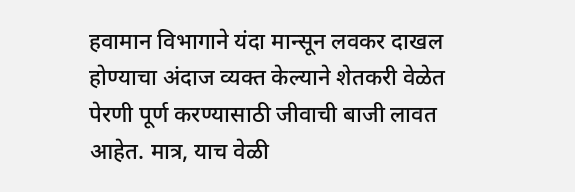हवामान विभागाने यंदा मान्सून लवकर दाखल होण्याचा अंदाज व्यक्त केल्याने शेतकरी वेळेत पेरणी पूर्ण करण्यासाठी जीवाची बाजी लावत आहेत. मात्र, याच वेळी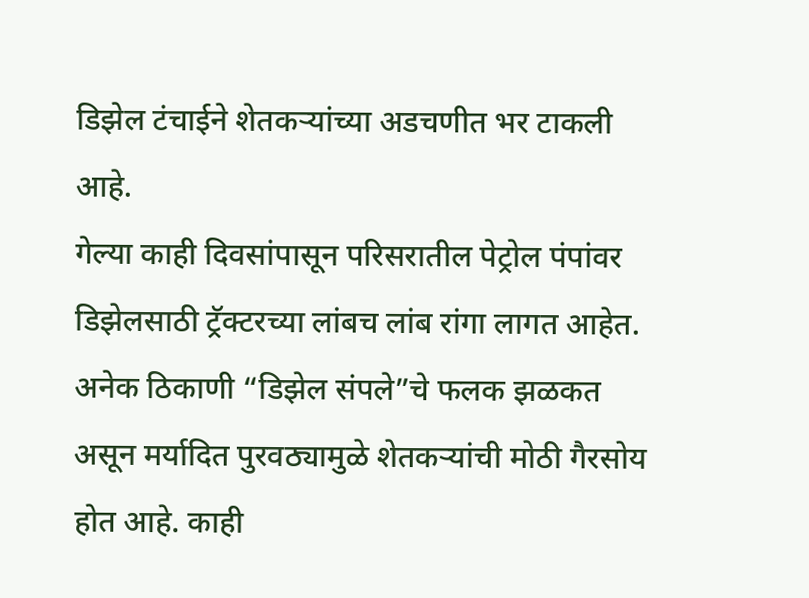डिझेल टंचाईने शेतकऱ्यांच्या अडचणीत भर टाकली आहे.
गेल्या काही दिवसांपासून परिसरातील पेट्रोल पंपांवर डिझेलसाठी ट्रॅक्टरच्या लांबच लांब रांगा लागत आहेत. अनेक ठिकाणी “डिझेल संपले”चे फलक झळकत असून मर्यादित पुरवठ्यामुळे शेतकऱ्यांची मोठी गैरसोय होत आहे. काही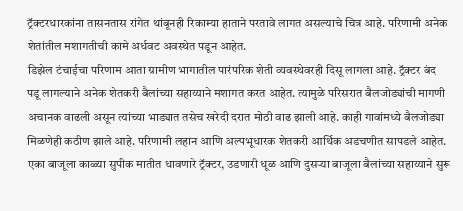ट्रॅक्टरधारकांना तासनतास रांगेत थांबूनही रिकाम्या हाताने परतावे लागत असल्याचे चित्र आहे. परिणामी अनेक शेतांतील मशागतीची कामे अर्धवट अवस्थेत पडून आहेत.
डिझेल टंचाईचा परिणाम आता ग्रामीण भागातील पारंपरिक शेती व्यवस्थेवरही दिसू लागला आहे. ट्रॅक्टर बंद पडू लागल्याने अनेक शेतकरी बैलांच्या सहाय्याने मशागत करत आहेत. त्यामुळे परिसरात बैलजोड्यांची मागणी अचानक वाढली असून त्यांच्या भाड्यात तसेच खरेदी दरात मोठी वाढ झाली आहे. काही गावांमध्ये बैलजोड्या मिळणेही कठीण झाले आहे. परिणामी लहान आणि अल्पभूधारक शेतकरी आर्थिक अडचणीत सापडले आहेत.
एका बाजूला काळ्या सुपीक मातीत धावणारे ट्रॅक्टर, उडणारी धूळ आणि दुसऱ्या बाजूला बैलांच्या सहाय्याने सुरू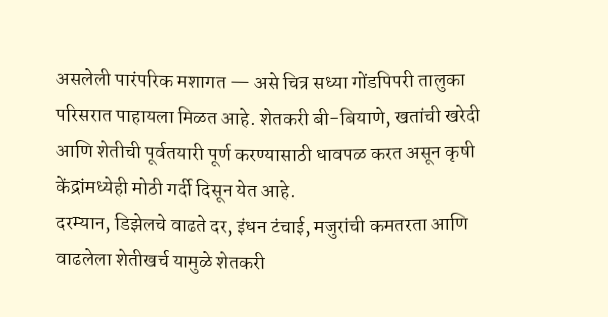असलेली पारंपरिक मशागत — असे चित्र सध्या गोंडपिपरी तालुका परिसरात पाहायला मिळत आहे. शेतकरी बी-बियाणे, खतांची खरेदी आणि शेतीची पूर्वतयारी पूर्ण करण्यासाठी धावपळ करत असून कृषी केंद्रांमध्येही मोठी गर्दी दिसून येत आहे.
दरम्यान, डिझेलचे वाढते दर, इंधन टंचाई, मजुरांची कमतरता आणि वाढलेला शेतीखर्च यामुळे शेतकरी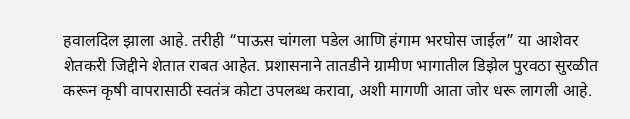हवालदिल झाला आहे. तरीही “पाऊस चांगला पडेल आणि हंगाम भरघोस जाईल” या आशेवर शेतकरी जिद्दीने शेतात राबत आहेत. प्रशासनाने तातडीने ग्रामीण भागातील डिझेल पुरवठा सुरळीत करून कृषी वापरासाठी स्वतंत्र कोटा उपलब्ध करावा, अशी मागणी आता जोर धरू लागली आहे.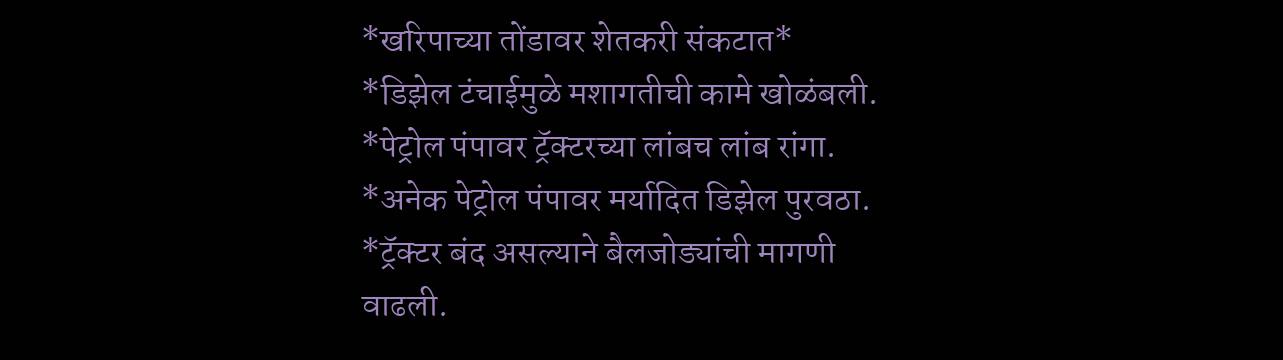*खरिपाच्या तोंडावर शेतकरी संकटात*
*डिझेल टंचाईमुळे मशागतीची कामे खोळंबली.
*पेट्रोल पंपावर ट्रॅक्टरच्या लांबच लांब रांगा.
*अनेक पेट्रोल पंपावर मर्यादित डिझेल पुरवठा.
*ट्रॅक्टर बंद असल्याने बैलजोड्यांची मागणी वाढली.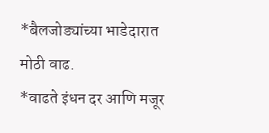*बैलजोड्यांच्या भाडेदारात मोठी वाढ.
*वाढते इंधन दर आणि मजूर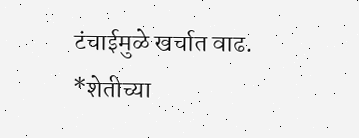टंचाईमुळे खर्चात वाढ.
*शेतीच्या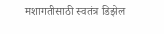मशागतीसाठी स्वतंत्र डिझेल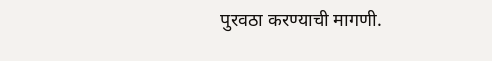पुरवठा करण्याची मागणी.